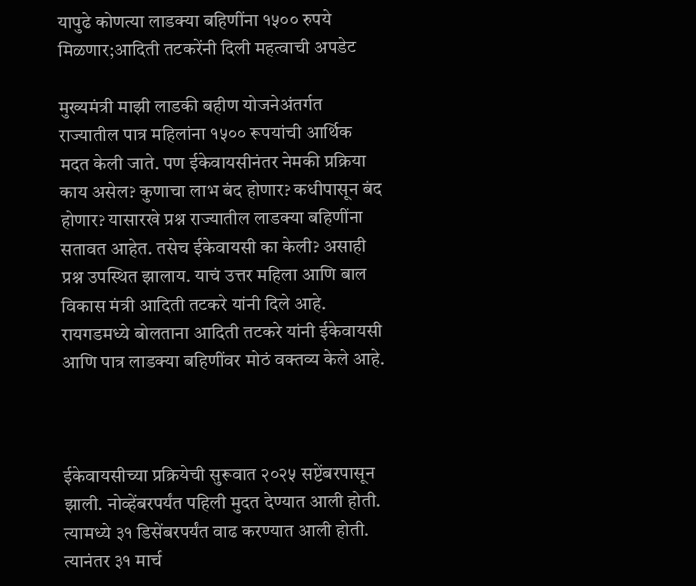यापुढे कोणत्या लाडक्या बहिणींना १५०० रुपये मिळणार;आदिती तटकरेंनी दिली महत्वाची अपडेट

मुख्यमंत्री माझी लाडकी बहीण योजनेअंतर्गत राज्यातील पात्र महिलांना १५०० रूपयांची आर्थिक मदत केली जाते. पण ईकेवायसीनंतर नेमकी प्रक्रिया काय असेल? कुणाचा लाभ बंद होणार? कधीपासून बंद होणार? यासारखे प्रश्न राज्यातील लाडक्या बहि‍णींना सतावत आहेत. तसेच ईकेवायसी का केली? असाही प्रश्न उपस्थित झालाय. याचं उत्तर महिला आणि बाल विकास मंत्री आदिती तटकरे यांनी दिले आहे. रायगडमध्ये बोलताना आदिती तटकरे यांनी ईकेवायसी आणि पात्र लाडक्या बहि‍णींवर मोठं वक्तव्य केले आहे.



ईकेवायसीच्या प्रक्रियेची सुरूवात २०२५ सप्टेंबरपासून झाली. नोव्हेंबरपर्यंत पहिली मुदत देण्यात आली होती. त्यामध्ये ३१ डिसेंबरपर्यंत वाढ करण्यात आली होती. त्यानंतर ३१ मार्च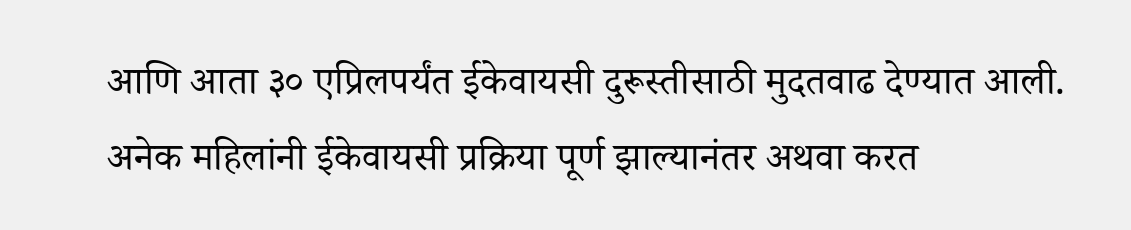आणि आता ३० एप्रिलपर्यंत ईकेवायसी दुरूस्तीसाठी मुदतवाढ देण्यात आली. अनेक महिलांनी ईकेवायसी प्रक्रिया पूर्ण झाल्यानंतर अथवा करत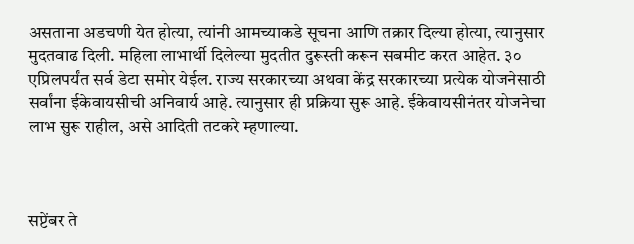असताना अडचणी येत होत्या, त्यांनी आमच्याकडे सूचना आणि तक्रार दिल्या होत्या, त्यानुसार मुदतवाढ दिली. महिला लाभार्थी दिलेल्या मुदतीत दुरूस्ती करून सबमीट करत आहेत. ३० एप्रिलपर्यंत सर्व डेटा समोर येईल. राज्य सरकारच्या अथवा केंद्र सरकारच्या प्रत्येक योजनेसाठी सर्वांना ईकेवायसीची अनिवार्य आहे. त्यानुसार ही प्रक्रिया सुरू आहे. ईकेवायसीनंतर योजनेचा लाभ सुरू राहील, असे आदिती तटकरे म्हणाल्या.



सप्टेंबर ते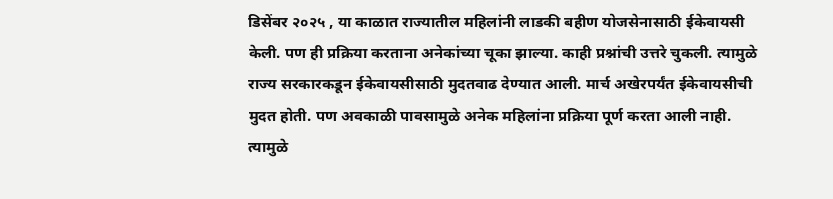डिसेंबर २०२५ , या काळात राज्यातील महिलांनी लाडकी बहीण योजसेनासाठी ईकेवायसी केली. पण ही प्रक्रिया करताना अनेकांच्या चूका झाल्या. काही प्रश्नांची उत्तरे चुकली. त्यामुळे राज्य सरकारकडून ईकेवायसीसाठी मुदतवाढ देण्यात आली. मार्च अखेरपर्यंत ईकेवायसीची मुदत होती. पण अवकाळी पावसामुळे अनेक महिलांना प्रक्रिया पूर्ण करता आली नाही. त्यामुळे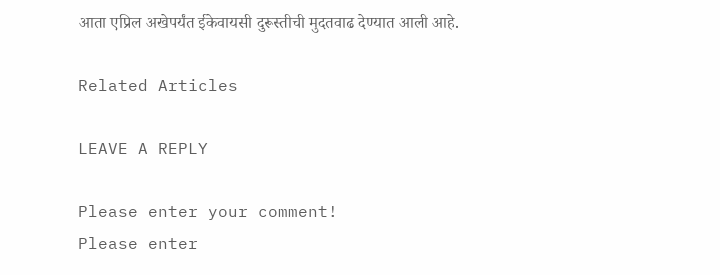आता एप्रिल अखेपर्यंत ईकेवायसी दुरूस्तीची मुदतवाढ देण्यात आली आहे.

Related Articles

LEAVE A REPLY

Please enter your comment!
Please enter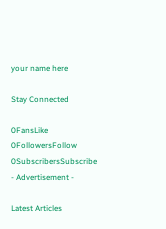your name here

Stay Connected

0FansLike
0FollowersFollow
0SubscribersSubscribe
- Advertisement -

Latest Articles